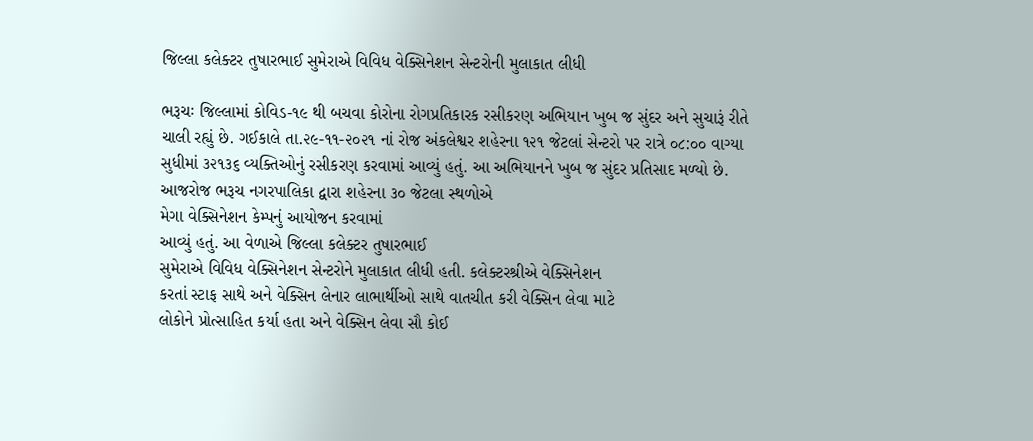જિલ્લા કલેક્ટર તુષારભાઈ સુમેરાએ વિવિધ વેક્સિનેશન સેન્ટરોની મુલાકાત લીધી

ભરૂચઃ જિલ્લામાં કોવિડ-૧૯ થી બચવા કોરોના રોગપ્રતિકારક રસીકરણ અભિયાન ખુબ જ સુંદર અને સુચારૂં રીતે ચાલી રહ્યું છે. ગઈકાલે તા.૨૯-૧૧-૨૦૨૧ નાં રોજ અંકલેશ્વર શહેરના ૧૨૧ જેટલાં સેન્ટરો પર રાત્રે ૦૮:૦૦ વાગ્યા સુધીમાં ૩૨૧૩૬ વ્યક્તિઓનું રસીકરણ કરવામાં આવ્યું હતું. આ અભિયાનને ખુબ જ સુંદર પ્રતિસાદ મળ્યો છે.
આજરોજ ભરૂચ નગરપાલિકા દ્વારા શહેરના ૩૦ જેટલા સ્થળોએ
મેગા વેક્સિનેશન કેમ્પનું આયોજન કરવામાં
આવ્યું હતું. આ વેળાએ જિલ્લા કલેક્ટર તુષારભાઈ
સુમેરાએ વિવિધ વેક્સિનેશન સેન્ટરોને મુલાકાત લીધી હતી. કલેક્ટરશ્રીએ વેક્સિનેશન
કરતાં સ્ટાફ સાથે અને વેક્સિન લેનાર લાભાર્થીઓ સાથે વાતચીત કરી વેક્સિન લેવા માટે
લોકોને પ્રોત્સાહિત કર્યા હતા અને વેક્સિન લેવા સૌ કોઈ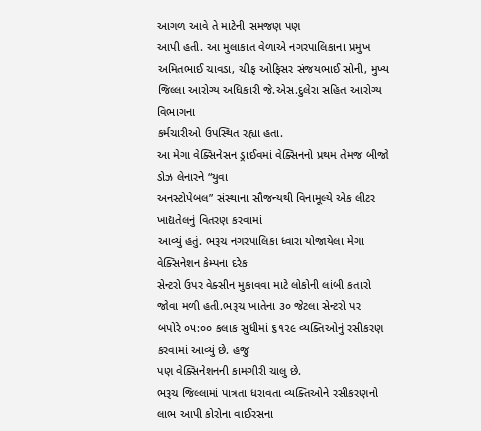આગળ આવે તે માટેની સમજણ પણ
આપી હતી. આ મુલાકાત વેળાએ નગરપાલિકાના પ્રમુખ અમિતભાઈ ચાવડા, ચીફ ઓફિસર સંજયભાઈ સોની, મુખ્ય જિલ્લા આરોગ્ય અધિકારી જે.એસ.દુલેરા સહિત આરોગ્ય વિભાગના
કર્મચારીઓ ઉપસ્થિત રહ્યા હતા.
આ મેગા વેક્સિનેસન ડ્રાઈવમાં વેક્સિનનો પ્રથમ તેમજ બીજો ડોઝ લેનારને “યુવા
અનસ્ટોપેબલ” સંસ્થાના સૌજન્યથી વિનામૂલ્યે એક લીટર ખાદ્યતેલનું વિતરણ કરવામાં
આવ્યું હતું. ભરૂચ નગરપાલિકા ધ્વારા યોજાયેલા મેગા વેક્સિનેશન કેમ્પના દરેક
સેન્ટરો ઉપર વેક્સીન મુકાવવા માટે લોકોની લાંબી કતારો જોવા મળી હતી.ભરૂચ ખાતેના ૩૦ જેટલા સેન્ટરો પર
બપોરે ૦૫:૦૦ કલાક સુધીમાં ૬૧૨૯ વ્યક્તિઓનું રસીકરણ કરવામાં આવ્યું છે. હજુ
પણ વેક્સિનેશનની કામગીરી ચાલુ છે.
ભરૂચ જિલ્લામાં પાત્રતા ધરાવતા વ્યક્તિઓને રસીકરણનો લાભ આપી કોરોના વાઈરસના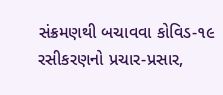સંક્રમણથી બચાવવા કોવિડ-૧૯ રસીકરણનો પ્રચાર-પ્રસાર,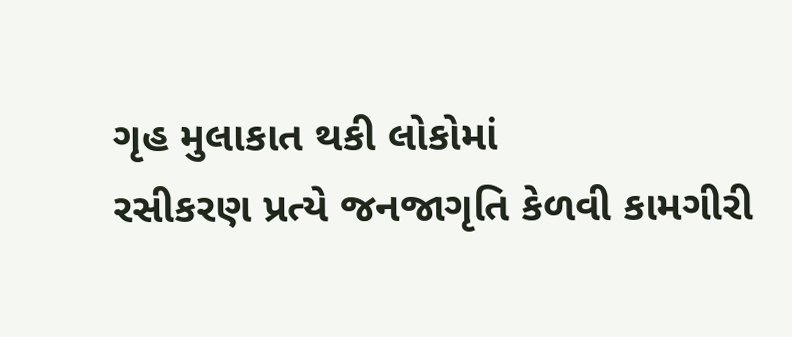ગૃહ મુલાકાત થકી લોકોમાં
રસીકરણ પ્રત્યે જનજાગૃતિ કેળવી કામગીરી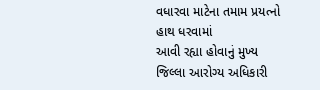વધારવા માટેના તમામ પ્રયત્નો હાથ ધરવામાં
આવી રહ્યા હોવાનું મુખ્ય જિલ્લા આરોગ્ય અધિકારી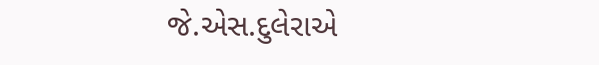જે.એસ.દુલેરાએ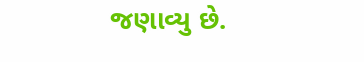જણાવ્યુ છે.